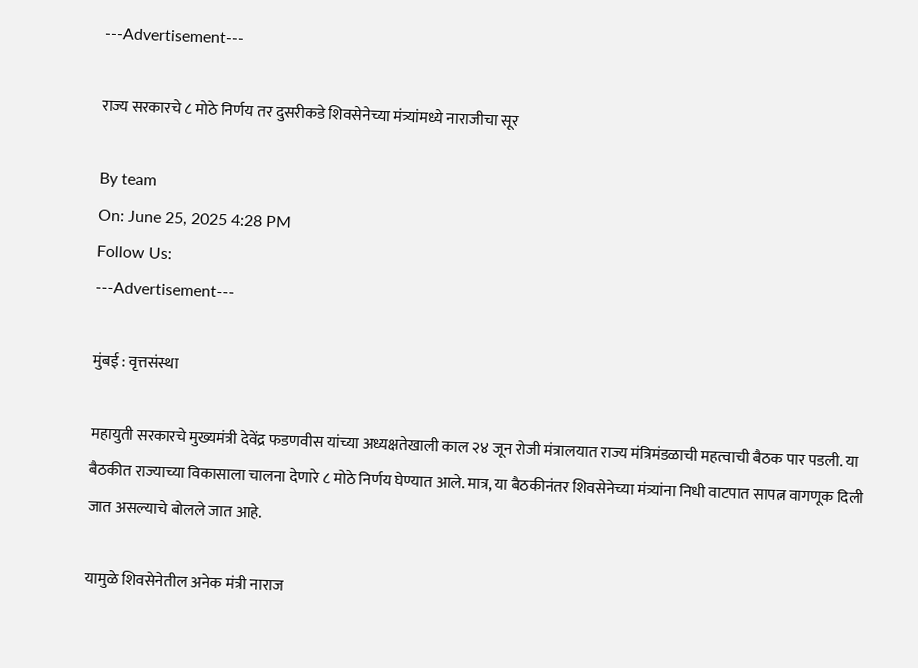---Advertisement---

राज्य सरकारचे ८ मोठे निर्णय तर दुसरीकडे शिवसेनेच्या मंत्र्यांमध्ये नाराजीचा सूर

By team
On: June 25, 2025 4:28 PM
Follow Us:
---Advertisement---

मुंबई : वृत्तसंस्था

महायुती सरकारचे मुख्यमंत्री देवेंद्र फडणवीस यांच्या अध्यक्षतेखाली काल २४ जून रोजी मंत्रालयात राज्य मंत्रिमंडळाची महत्वाची बैठक पार पडली. या बैठकीत राज्याच्या विकासाला चालना देणारे ८ मोठे निर्णय घेण्यात आले. मात्र, या बैठकीनंतर शिवसेनेच्या मंत्र्यांना निधी वाटपात सापत्न वागणूक दिली जात असल्याचे बोलले जात आहे.

यामुळे शिवसेनेतील अनेक मंत्री नाराज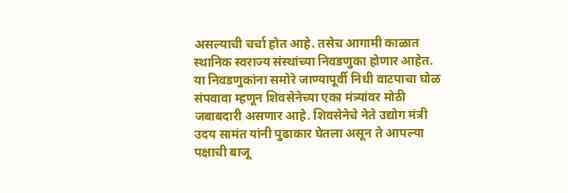असल्याची चर्चा होत आहे. तसेच आगामी काळात स्थानिक स्वराज्य संस्थांच्या निवडणुका होणार आहेत. या निवडणुकांना समोरे जाण्यापूर्वी निधी वाटपाचा घोळ संपवावा म्हणून शिवसेनेच्या एका मंत्र्यांवर मोठी जबाबदारी असणार आहे. शिवसेनेचे नेते उद्योग मंत्री उदय सामंत यांनी पुढाकार घेतला असून ते आपल्या पक्षाची बाजू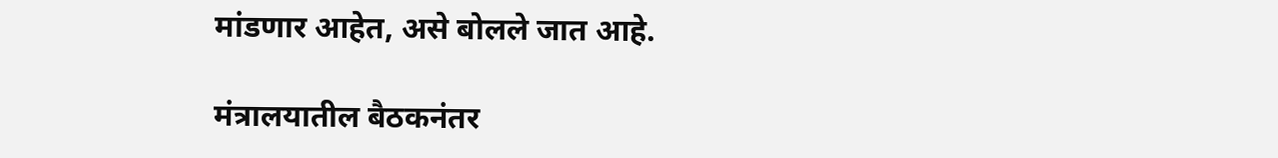मांडणार आहेत, असे बोलले जात आहे.

मंत्रालयातील बैठकनंतर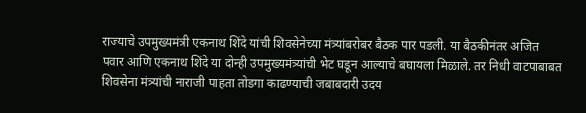राज्याचे उपमुख्यमंत्री एकनाथ शिंदे यांची शिवसेनेच्या मंत्र्यांबरोबर बैठक पार पडली. या बैठकीनंतर अजित पवार आणि एकनाथ शिंदे या दोन्ही उपमुख्यमंत्र्यांची भेट घडून आल्याचे बघायला मिळाले. तर निधी वाटपाबाबत शिवसेना मंत्र्यांची नाराजी पाहता तोडगा काढण्याची जबाबदारी उदय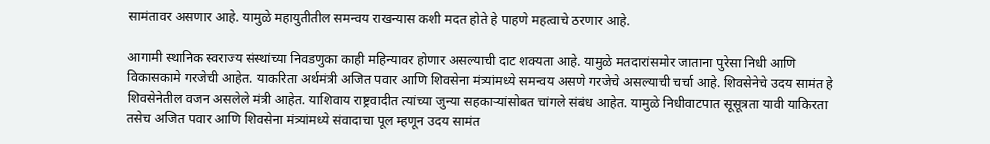सामंतावर असणार आहे. यामुळे महायुतीतील समन्वय राखन्यास कशी मदत होते हे पाहणे महत्वाचे ठरणार आहे.

आगामी स्थानिक स्वराज्य संस्थांच्या निवडणुका काही महिन्यावर होणार असल्याची दाट शक्यता आहे. यामुळे मतदारांसमोर जाताना पुरेसा निधी आणि विकासकामे गरजेची आहेत. याकरिता अर्थमंत्री अजित पवार आणि शिवसेना मंत्र्यांमध्ये समन्वय असणे गरजेचे असल्याची चर्चा आहे. शिवसेनेचे उदय सामंत हे शिवसेनेतील वजन असलेले मंत्री आहेत. याशिवाय राष्ट्रवादीत त्यांच्या जुन्या सहकाऱ्यांसोबत चांगले संबंध आहेत. यामुळे निधीवाटपात सूसूत्रता यावी याकिरता तसेच अजित पवार आणि शिवसेना मंत्र्यांमध्ये संवादाचा पूल म्हणून उदय सामंत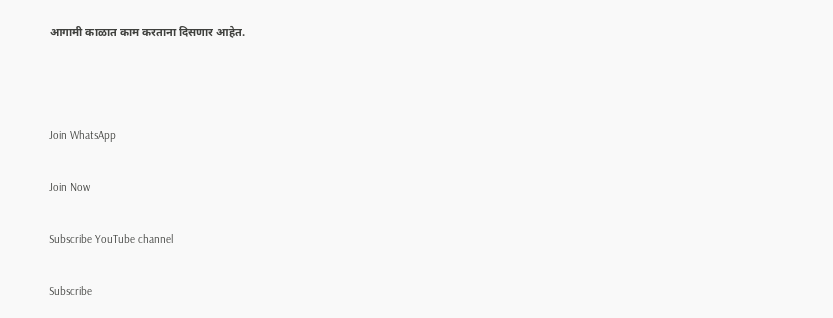आगामी काळात काम करताना दिसणार आहेत.



Join WhatsApp

Join Now

Subscribe YouTube channel

Subscribe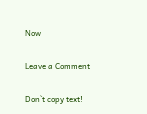Now

Leave a Comment

Don`t copy text!